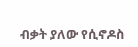ብቃት ያለው የሲኖዶስ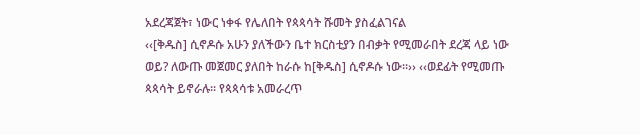አደረጃጀት፣ ነውር ነቀፋ የሌለበት የጳጳሳት ሹመት ያስፈልገናል
‹‹[ቅዱስ] ሲኖዶሱ አሁን ያለችውን ቤተ ክርስቲያን በብቃት የሚመራበት ደረጃ ላይ ነው ወይ? ለውጡ መጀመር ያለበት ከራሱ ከ[ቅዱስ] ሲኖዶሱ ነው፡፡›› ‹‹ወደፊት የሚመጡ ጳጳሳት ይኖራሉ፡፡ የጳጳሳቱ አመራረጥ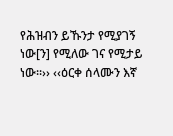የሕዝብን ይኹንታ የሚያገኝ ነው[ን] የሚለው ገና የሚታይ ነው፡፡›› ‹‹ዕርቀ ሰላሙን እኛ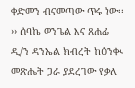ቀድመን ብናመጣው ጥሩ ነው፡፡›› ሰባኬ ወንጌል እና ጸሐፊ ዲ/ን ዳንኤል ክብረት ከዕንቊ መጽሔት ጋራ ያደረገው የቃለ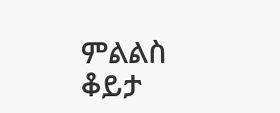ምልልስ ቆይታ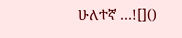ሁለተኛ …![]()